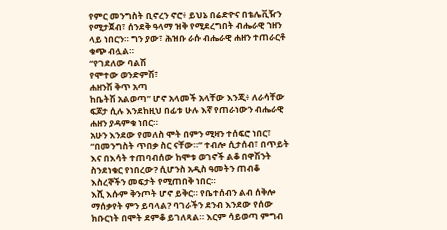የምር መንግስት ቢኖረን ኖሮ፥ ይህኔ በሬድዮና በቴሌቪዥን የሚታጀብ፣ ሰንደቅ ዓላማ ዝቅ የሚደረግበት ብሔራዊ ኀዘን ላይ ነበርን። ግን ያው፣ ሕዝቡ ራሱ ብሔራዊ ሐዘን ተጠራርቶ ቁጭ ብሏል።
“የገደለው ባልሽ
የሞተው ወንድምሽ፣
ሐዘንሽ ቅጥ አጣ
ከቤትሽ አልወጣ” ሆኖ አላመች አላቸው እንጂ፥ ለራሳቸው ፍጆታ ሲሉ እንደከዚህ በፊቱ ሁሉ እኛ የጠራነውን ብሔራዊ ሐዘን ያዳምቁ ነበር።
አሁን እንደው የመለስ ሞት በምን ሚዛን ተሰፍሮ ነበር፣ “በመንግስት ጥበቃ ስር ናቸው።” ተብሎ ሲታሰብ፣ በጥይት እና በእሳት ተጠባብሰው ከሞቱ ወገኖች ልቆ በዋሽንት ስንደነቁር የነበረው? ሲሆንስ አዲስ ዓመትን ጠብቆ እስረኞችን መፍታት የሚጠበቅ ነበር።
እሺ እሱም ቅንጦት ሆኖ ይቅር። የቤተሰብን ልብ ሰቅሎ ማሰቃየት ምን ይባላል? ባገራችን ደንብ እንደው የሰው ክቡርነት በሞት ደምቆ ይገለጻል። እርም ሳይወጣ ምግብ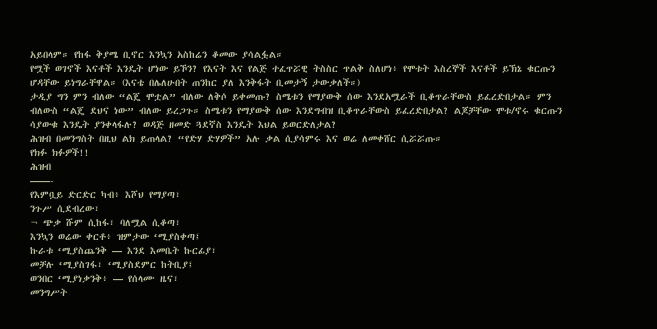አይበላም። የከፋ ቅያሜ ቢኖር እንኳን አስከሬን ቆመው ያሳልፏል።
የሟች ወገኖች እናቶች እንዴት ሆነው ይኾን? የእናት እና የልጅ ተፈጥሯዊ ትስስር ጥልቅ ስለሆነ፥ የሞቱት እስረኞች እናቶች ይኽኔ ቁርጡን ሆዳቸው ይነግራቸዋል። (እናቴ በሌለሁበት ጠንከር ያለ እንቅፋት ቢመታኝ ታውቃለች።)
ታዲያ ግን ምን ብለው “ልጄ ሞቷል” ብለው ለቅሶ ይቀመጡ? ስሜቱን የማያውቅ ሰው እንደአሟራች ቢቆጥራቸውስ ይፈረድበታል። ምን ብለውስ “ልጄ ደህና ነው” ብለው ይረጋጉ። ስሜቱን የማያውቅ ሰው እንደግብዝ ቢቆጥራቸውስ ይፈረድበታል? ልጆቻቸው ሞቱ/ኖሩ ቁርጡን ሳያውቁ እንዴት ያንቀላፋሉ? ወዳጅ ዘመድ ጓደኛስ እንዴት እህል ይወርድለታል?
ሕዝብ በመንግስት በዚህ ልክ ይጠላል? “የድሃ ድሃዎች” አሉ ቃል ሲያሳምሩ እና ወሬ ለመቀሸር ሲሯሯጡ።
የክፉ ክፉዎች!!
ሕዝብ
——-
የእምቧይ ድርድር ካብ፥ እሾህ የማያጣ፣
ንጉሥ ሲደብረው፣
¬ ጭቃ ሹም ሲከፋ፣ ባለሟል ሲቆጣ፣
እንኳን ወሬው ቀርቶ፥ ዝምታው ‘ሚያስቀጣ፤
ኩራቱ ‘ሚያስጨንቅ — እንደ እመቤት ኩርፊያ፣
መቻሉ ‘ሚያስገፋ፣ ‘ሚያስደምር ከትቢያ፤
ወንበር ‘ሚያነቃንቅ፥ — የሰላሙ ዜና፣
መንግሥት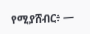የሚያሸብር፥ —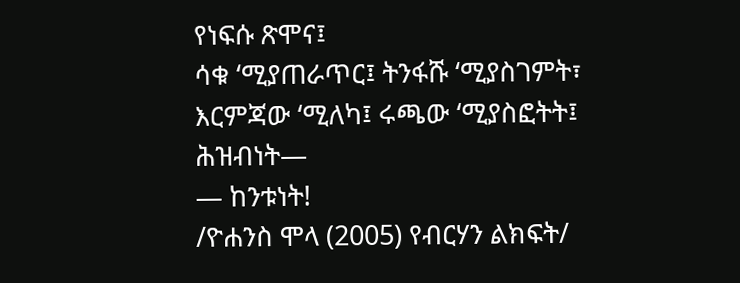የነፍሱ ጽሞና፤
ሳቁ ‘ሚያጠራጥር፤ ትንፋሹ ‘ሚያስገምት፣
እርምጃው ‘ሚለካ፤ ሩጫው ‘ሚያስፎትት፤
ሕዝብነት—
— ከንቱነት!
/ዮሐንስ ሞላ (2005) የብርሃን ልክፍት/